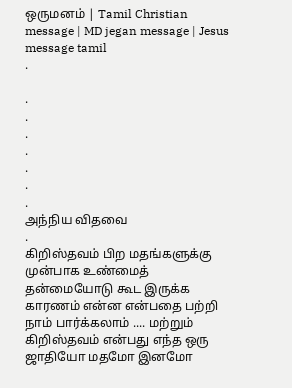ஒருமனம் | Tamil Christian message | MD jegan message | Jesus message tamil
.

.
.
.
.
.
.
.
அந்நிய விதவை
.
கிறிஸ்தவம் பிற மதங்களுக்கு முன்பாக உண்மைத் தன்மையோடு கூட இருக்க காரணம் என்ன என்பதை பற்றி நாம் பார்க்கலாம் .... மற்றும் கிறிஸ்தவம் என்பது எந்த ஒரு ஜாதியோ மதமோ இனமோ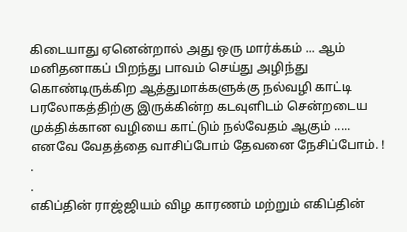கிடையாது ஏனென்றால் அது ஒரு மார்க்கம் ... ஆம் மனிதனாகப் பிறந்து பாவம் செய்து அழிந்து கொண்டிருக்கிற ஆத்துமாக்களுக்கு நல்வழி காட்டி பரலோகத்திற்கு இருக்கின்ற கடவுளிடம் சென்றடைய முக்திக்கான வழியை காட்டும் நல்வேதம் ஆகும் ..... எனவே வேதத்தை வாசிப்போம் தேவனை நேசிப்போம். !
.
.
எகிப்தின் ராஜ்ஜியம் விழ காரணம் மற்றும் எகிப்தின்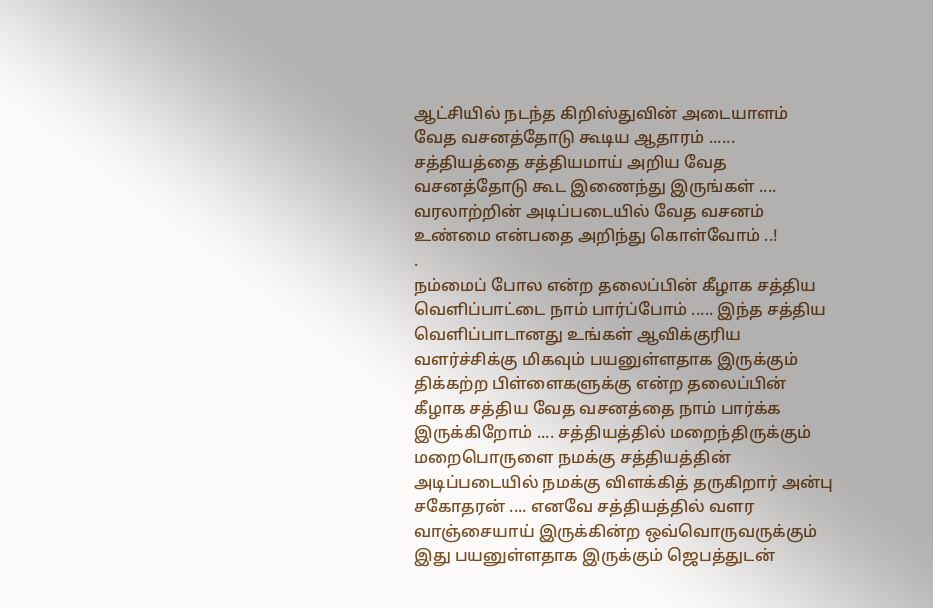ஆட்சியில் நடந்த கிறிஸ்துவின் அடையாளம் வேத வசனத்தோடு கூடிய ஆதாரம் ...... சத்தியத்தை சத்தியமாய் அறிய வேத வசனத்தோடு கூட இணைந்து இருங்கள் .... வரலாற்றின் அடிப்படையில் வேத வசனம் உண்மை என்பதை அறிந்து கொள்வோம் ..!
.
நம்மைப் போல என்ற தலைப்பின் கீழாக சத்திய வெளிப்பாட்டை நாம் பார்ப்போம் ..... இந்த சத்திய வெளிப்பாடானது உங்கள் ஆவிக்குரிய வளர்ச்சிக்கு மிகவும் பயனுள்ளதாக இருக்கும்
திக்கற்ற பிள்ளைகளுக்கு என்ற தலைப்பின் கீழாக சத்திய வேத வசனத்தை நாம் பார்க்க இருக்கிறோம் .... சத்தியத்தில் மறைந்திருக்கும் மறைபொருளை நமக்கு சத்தியத்தின் அடிப்படையில் நமக்கு விளக்கித் தருகிறார் அன்பு சகோதரன் .... எனவே சத்தியத்தில் வளர வாஞ்சையாய் இருக்கின்ற ஒவ்வொருவருக்கும் இது பயனுள்ளதாக இருக்கும் ஜெபத்துடன்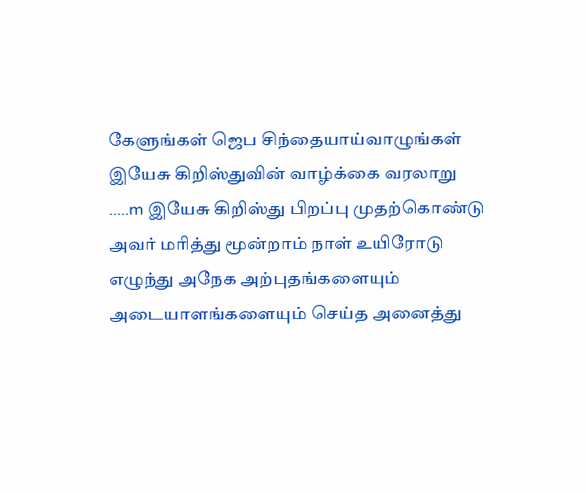கேளுங்கள் ஜெப சிந்தையாய்வாழுங்கள்
இயேசு கிறிஸ்துவின் வாழ்க்கை வரலாறு .....m இயேசு கிறிஸ்து பிறப்பு முதற்கொண்டு அவர் மரித்து மூன்றாம் நாள் உயிரோடு எழுந்து அநேக அற்புதங்களையும் அடையாளங்களையும் செய்த அனைத்து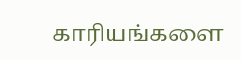காரியங்களை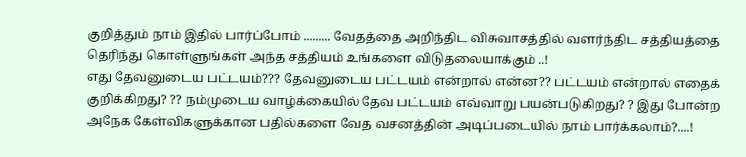குறித்தும் நாம் இதில் பார்ப்போம் ......... வேதத்தை அறிந்திட விசுவாசத்தில் வளர்ந்திட சத்தியத்தை தெரிந்து கொள்ளுங்கள் அந்த சத்தியம் உங்களை விடுதலையாக்கும் ..!
எது தேவனுடைய பட்டயம்??? தேவனுடைய பட்டயம் என்றால் என்ன?? பட்டயம் என்றால் எதைக் குறிக்கிறது? ?? நம்முடைய வாழ்க்கையில் தேவ பட்டயம் எவ்வாறு பயன்படுகிறது? ? இது போன்ற அநேக கேள்விகளுக்கான பதில்களை வேத வசனத்தின் அடிப்படையில் நாம் பார்க்கலாம்?....!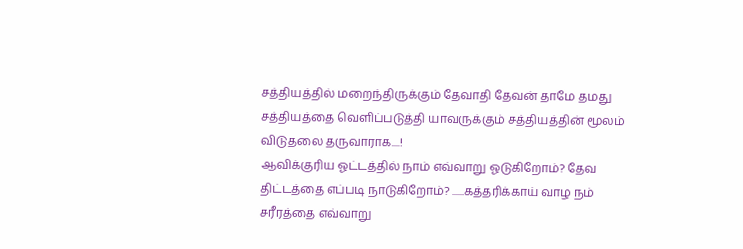சத்தியத்தில் மறைந்திருக்கும் தேவாதி தேவன் தாமே தமது சத்தியத்தை வெளிப்படுத்தி யாவருக்கும் சத்தியத்தின் மூலம் விடுதலை தருவாராக....!
ஆவிக்குரிய ஓட்டத்தில் நாம் எவ்வாறு ஓடுகிறோம்? தேவ திட்டத்தை எப்படி நாடுகிறோம்? ......கத்தரிக்காய் வாழ நம் சரீரத்தை எவ்வாறு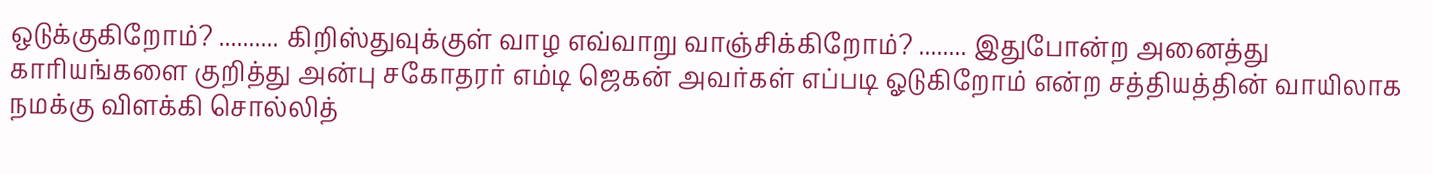ஒடுக்குகிறோம்? .......... கிறிஸ்துவுக்குள் வாழ எவ்வாறு வாஞ்சிக்கிறோம்? ........ இதுபோன்ற அனைத்து காரியங்களை குறித்து அன்பு சகோதரர் எம்டி ஜெகன் அவர்கள் எப்படி ஓடுகிறோம் என்ற சத்தியத்தின் வாயிலாக நமக்கு விளக்கி சொல்லித்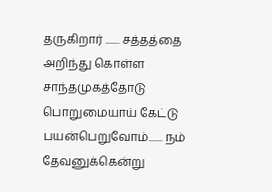தருகிறார் ....... சத்தத்தை அறிந்து கொள்ள சாந்தமுகத்தோடு பொறுமையாய் கேட்டு பயன்பெறுவோம்....... நம் தேவனுக்கென்று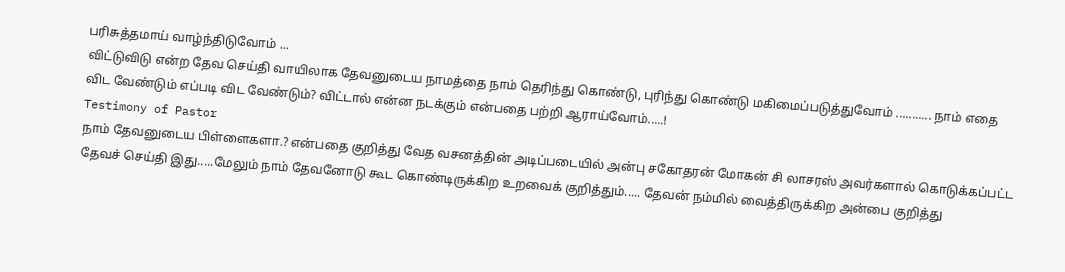பரிசுத்தமாய் வாழ்ந்திடுவோம் ...
விட்டுவிடு என்ற தேவ செய்தி வாயிலாக தேவனுடைய நாமத்தை நாம் தெரிந்து கொண்டு, புரிந்து கொண்டு மகிமைப்படுத்துவோம் ........... நாம் எதை விட வேண்டும் எப்படி விட வேண்டும்? விட்டால் என்ன நடக்கும் என்பதை பற்றி ஆராய்வோம்.....!
Testimony of Pastor
நாம் தேவனுடைய பிள்ளைகளா.? என்பதை குறித்து வேத வசனத்தின் அடிப்படையில் அன்பு சகோதரன் மோகன் சி லாசரஸ் அவர்களால் கொடுக்கப்பட்ட தேவச் செய்தி இது.....மேலும் நாம் தேவனோடு கூட கொண்டிருக்கிற உறவைக் குறித்தும்..... தேவன் நம்மில் வைத்திருக்கிற அன்பை குறித்து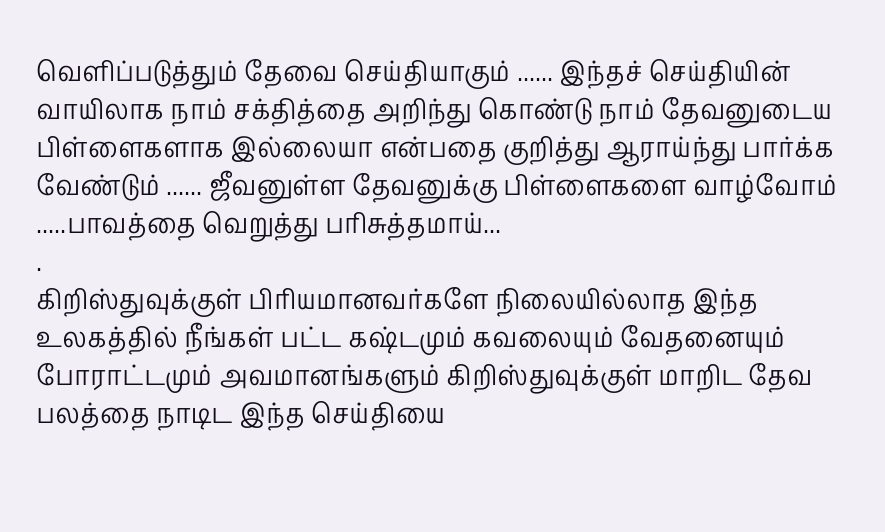வெளிப்படுத்தும் தேவை செய்தியாகும் ...... இந்தச் செய்தியின் வாயிலாக நாம் சக்தித்தை அறிந்து கொண்டு நாம் தேவனுடைய பிள்ளைகளாக இல்லையா என்பதை குறித்து ஆராய்ந்து பார்க்க வேண்டும் ...... ஜீவனுள்ள தேவனுக்கு பிள்ளைகளை வாழ்வோம் .....பாவத்தை வெறுத்து பரிசுத்தமாய்...
.
கிறிஸ்துவுக்குள் பிரியமானவர்களே நிலையில்லாத இந்த உலகத்தில் நீங்கள் பட்ட கஷ்டமும் கவலையும் வேதனையும் போராட்டமும் அவமானங்களும் கிறிஸ்துவுக்குள் மாறிட தேவ பலத்தை நாடிட இந்த செய்தியை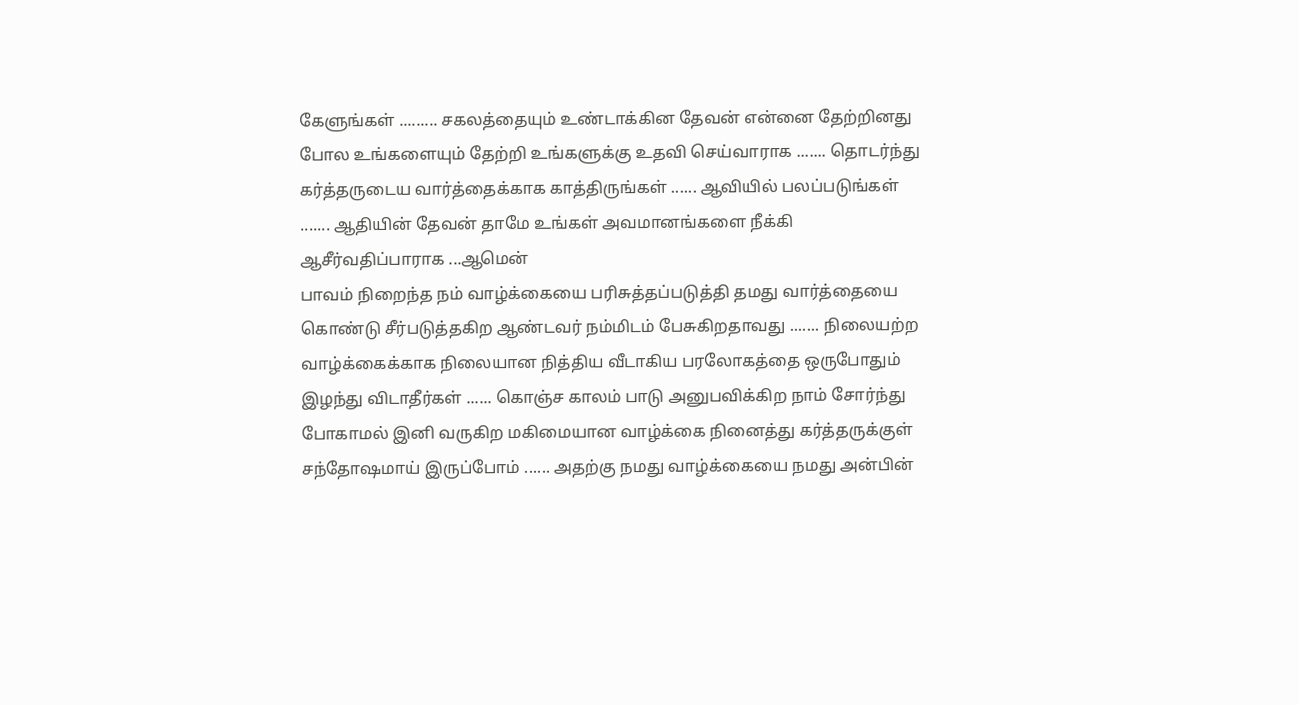கேளுங்கள் ......... சகலத்தையும் உண்டாக்கின தேவன் என்னை தேற்றினது போல உங்களையும் தேற்றி உங்களுக்கு உதவி செய்வாராக ....... தொடர்ந்து கர்த்தருடைய வார்த்தைக்காக காத்திருங்கள் ...... ஆவியில் பலப்படுங்கள் ....... ஆதியின் தேவன் தாமே உங்கள் அவமானங்களை நீக்கி ஆசீர்வதிப்பாராக ...ஆமென்
பாவம் நிறைந்த நம் வாழ்க்கையை பரிசுத்தப்படுத்தி தமது வார்த்தையை கொண்டு சீர்படுத்தகிற ஆண்டவர் நம்மிடம் பேசுகிறதாவது ....... நிலையற்ற வாழ்க்கைக்காக நிலையான நித்திய வீடாகிய பரலோகத்தை ஒருபோதும் இழந்து விடாதீர்கள் ...... கொஞ்ச காலம் பாடு அனுபவிக்கிற நாம் சோர்ந்து போகாமல் இனி வருகிற மகிமையான வாழ்க்கை நினைத்து கர்த்தருக்குள் சந்தோஷமாய் இருப்போம் ...... அதற்கு நமது வாழ்க்கையை நமது அன்பின்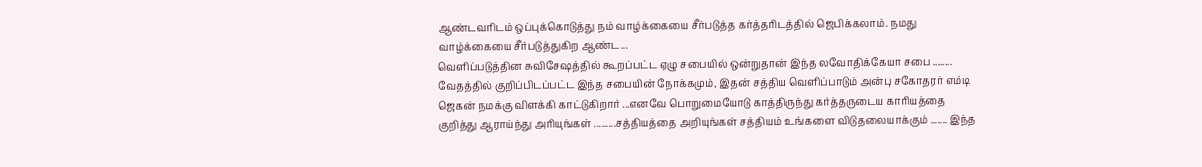ஆண்டவரிடம் ஒப்புக்கொடுத்து நம் வாழ்க்கையை சீர்படுத்த கர்த்தரிடத்தில் ஜெபிக்கலாம். நமது வாழ்க்கையை சீர்படுத்துகிற ஆண்ட...
வெளிப்படுத்தின சுவிசேஷத்தில் கூறப்பட்ட ஏழு சபையில் ஒன்றுதான் இந்த லவோதிக்கேயா சபை ........ வேதத்தில் குறிப்பிடப்பட்ட இந்த சபையின் நோக்கமும், இதன் சத்திய வெளிப்பாடும் அன்பு சகோதரர் எம்டி ஜெகன் நமக்கு விளக்கி காட்டுகிறார் ...எனவே பொறுமையோடு காத்திருந்து கர்த்தருடைய காரியத்தை குறித்து ஆராய்ந்து அரியுங்கள் .........சத்தியத்தை அறியுங்கள் சத்தியம் உங்களை விடுதலையாக்கும் ....... இந்த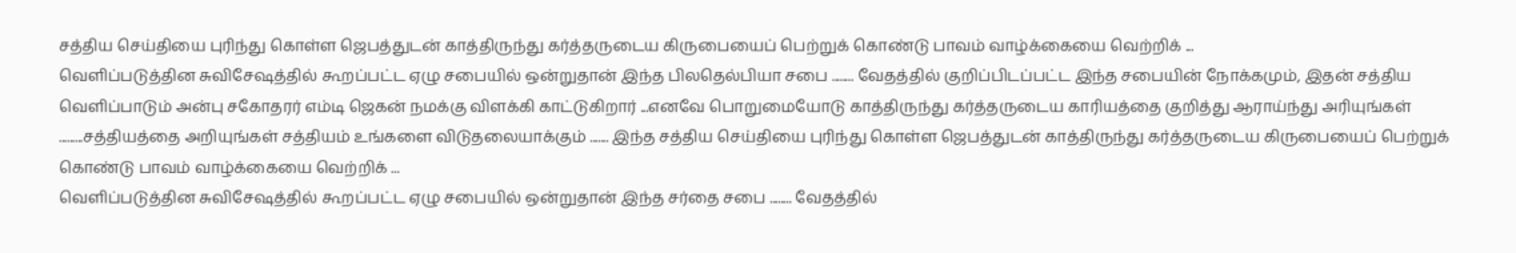சத்திய செய்தியை புரிந்து கொள்ள ஜெபத்துடன் காத்திருந்து கர்த்தருடைய கிருபையைப் பெற்றுக் கொண்டு பாவம் வாழ்க்கையை வெற்றிக் ...
வெளிப்படுத்தின சுவிசேஷத்தில் கூறப்பட்ட ஏழு சபையில் ஒன்றுதான் இந்த பிலதெல்பியா சபை ........ வேதத்தில் குறிப்பிடப்பட்ட இந்த சபையின் நோக்கமும், இதன் சத்திய வெளிப்பாடும் அன்பு சகோதரர் எம்டி ஜெகன் நமக்கு விளக்கி காட்டுகிறார் ...எனவே பொறுமையோடு காத்திருந்து கர்த்தருடைய காரியத்தை குறித்து ஆராய்ந்து அரியுங்கள் .........சத்தியத்தை அறியுங்கள் சத்தியம் உங்களை விடுதலையாக்கும் ....... இந்த சத்திய செய்தியை புரிந்து கொள்ள ஜெபத்துடன் காத்திருந்து கர்த்தருடைய கிருபையைப் பெற்றுக் கொண்டு பாவம் வாழ்க்கையை வெற்றிக் ...
வெளிப்படுத்தின சுவிசேஷத்தில் கூறப்பட்ட ஏழு சபையில் ஒன்றுதான் இந்த சர்தை சபை ........ வேதத்தில்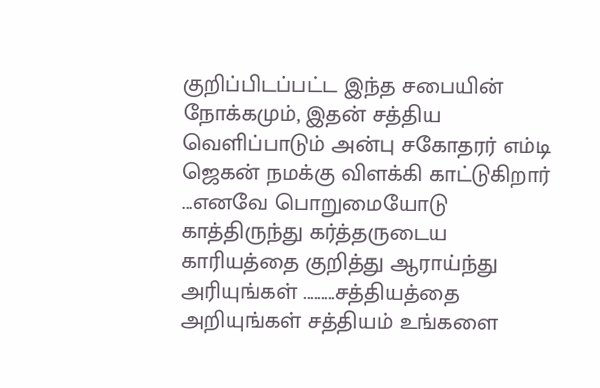குறிப்பிடப்பட்ட இந்த சபையின் நோக்கமும், இதன் சத்திய வெளிப்பாடும் அன்பு சகோதரர் எம்டி ஜெகன் நமக்கு விளக்கி காட்டுகிறார் ...எனவே பொறுமையோடு காத்திருந்து கர்த்தருடைய காரியத்தை குறித்து ஆராய்ந்து அரியுங்கள் .........சத்தியத்தை அறியுங்கள் சத்தியம் உங்களை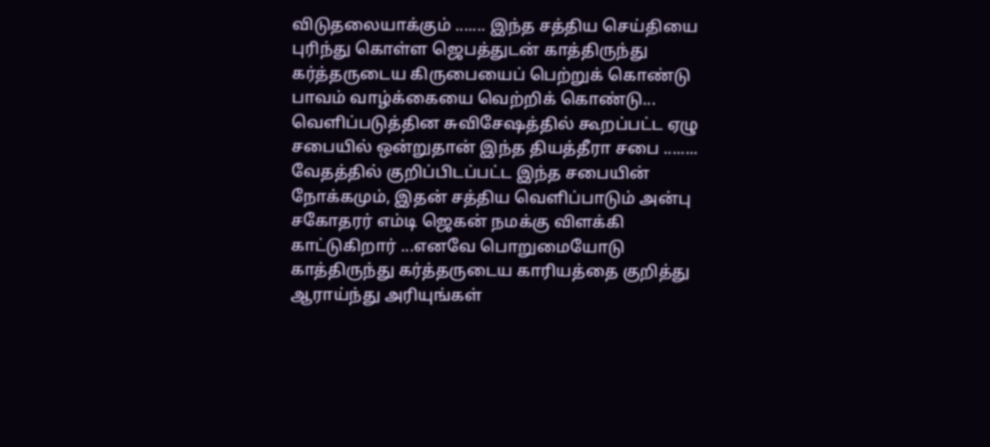விடுதலையாக்கும் ....... இந்த சத்திய செய்தியை புரிந்து கொள்ள ஜெபத்துடன் காத்திருந்து கர்த்தருடைய கிருபையைப் பெற்றுக் கொண்டு பாவம் வாழ்க்கையை வெற்றிக் கொண்டு...
வெளிப்படுத்தின சுவிசேஷத்தில் கூறப்பட்ட ஏழு சபையில் ஒன்றுதான் இந்த தியத்தீரா சபை ........ வேதத்தில் குறிப்பிடப்பட்ட இந்த சபையின் நோக்கமும், இதன் சத்திய வெளிப்பாடும் அன்பு சகோதரர் எம்டி ஜெகன் நமக்கு விளக்கி காட்டுகிறார் ...எனவே பொறுமையோடு காத்திருந்து கர்த்தருடைய காரியத்தை குறித்து ஆராய்ந்து அரியுங்கள்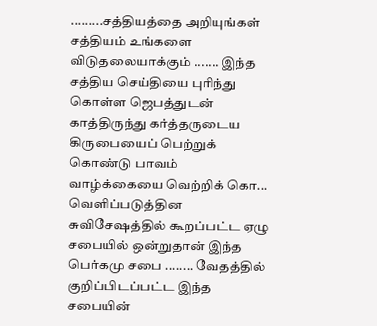.........சத்தியத்தை அறியுங்கள் சத்தியம் உங்களை விடுதலையாக்கும் ....... இந்த சத்திய செய்தியை புரிந்து கொள்ள ஜெபத்துடன் காத்திருந்து கர்த்தருடைய கிருபையைப் பெற்றுக் கொண்டு பாவம் வாழ்க்கையை வெற்றிக் கொ...
வெளிப்படுத்தின சுவிசேஷத்தில் கூறப்பட்ட ஏழு சபையில் ஒன்றுதான் இந்த பெர்கமு சபை ........ வேதத்தில் குறிப்பிடப்பட்ட இந்த சபையின்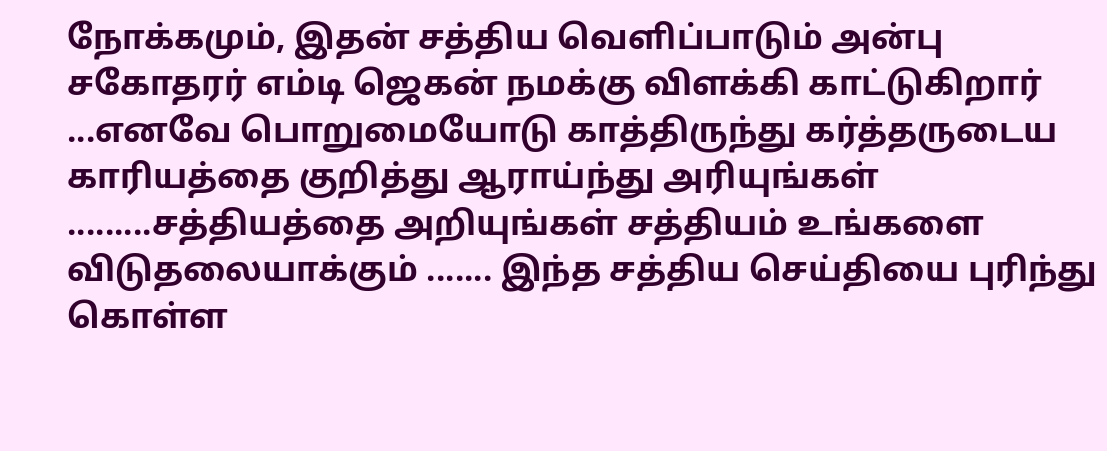நோக்கமும், இதன் சத்திய வெளிப்பாடும் அன்பு சகோதரர் எம்டி ஜெகன் நமக்கு விளக்கி காட்டுகிறார் ...எனவே பொறுமையோடு காத்திருந்து கர்த்தருடைய காரியத்தை குறித்து ஆராய்ந்து அரியுங்கள் .........சத்தியத்தை அறியுங்கள் சத்தியம் உங்களை விடுதலையாக்கும் ....... இந்த சத்திய செய்தியை புரிந்து கொள்ள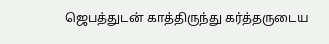ஜெபத்துடன் காத்திருந்து கர்த்தருடைய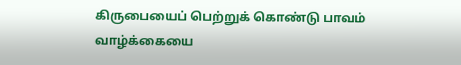கிருபையைப் பெற்றுக் கொண்டு பாவம் வாழ்க்கையை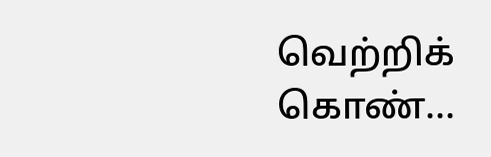வெற்றிக் கொண்...